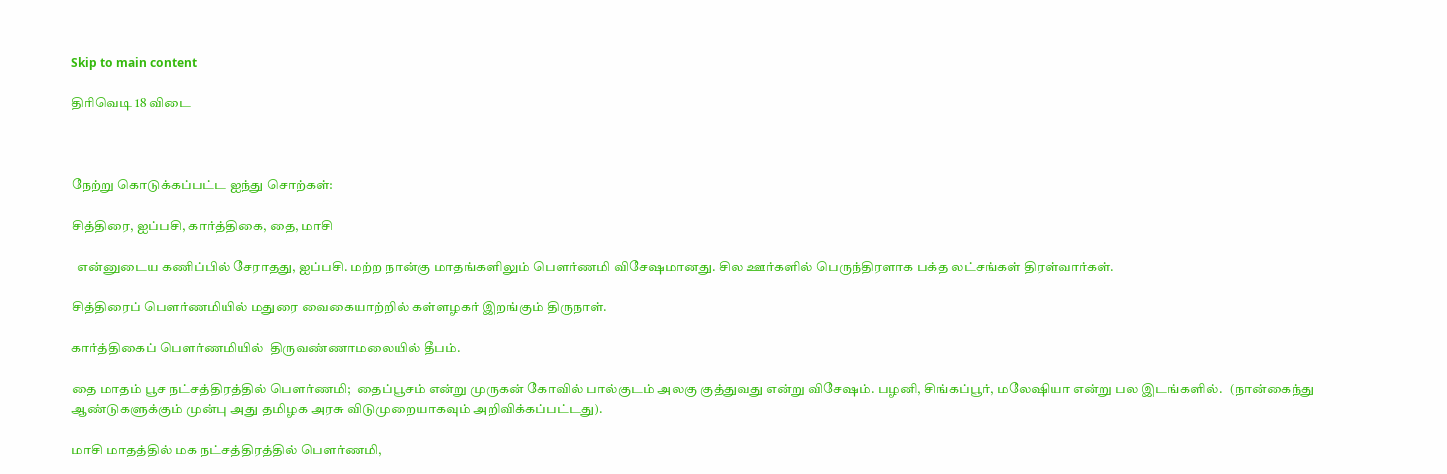Skip to main content

திரிவெடி 18 விடை



நேற்று கொடுக்கப்பட்ட ஐந்து சொற்கள்:

சித்திரை, ஐப்பசி, கார்த்திகை, தை, மாசி

  என்னுடைய கணிப்பில் சேராதது, ஐப்பசி. மற்ற நான்கு மாதங்களிலும் பௌர்ணமி விசேஷமானது. சில ஊர்களில் பெருந்திரளாக பக்த லட்சங்கள் திரள்வார்கள்.

சித்திரைப் பௌர்ணமியில் மதுரை வைகையாற்றில் கள்ளழகர் இறங்கும் திருநாள்.

கார்த்திகைப் பௌர்ணமியில்  திருவண்ணாமலையில் தீபம்.

தை மாதம் பூச நட்சத்திரத்தில் பௌர்ணமி;  தைப்பூசம் என்று முருகன் கோவில் பால்குடம் அலகு குத்துவது என்று விசேஷம். பழனி, சிங்கப்பூர், மலேஷியா என்று பல இடங்களில்.   (நான்கைந்து ஆண்டுகளுக்கும் முன்பு அது தமிழக அரசு விடுமுறையாகவும் அறிவிக்கப்பட்டது).

மாசி மாதத்தில் மக நட்சத்திரத்தில் பௌர்ணமி,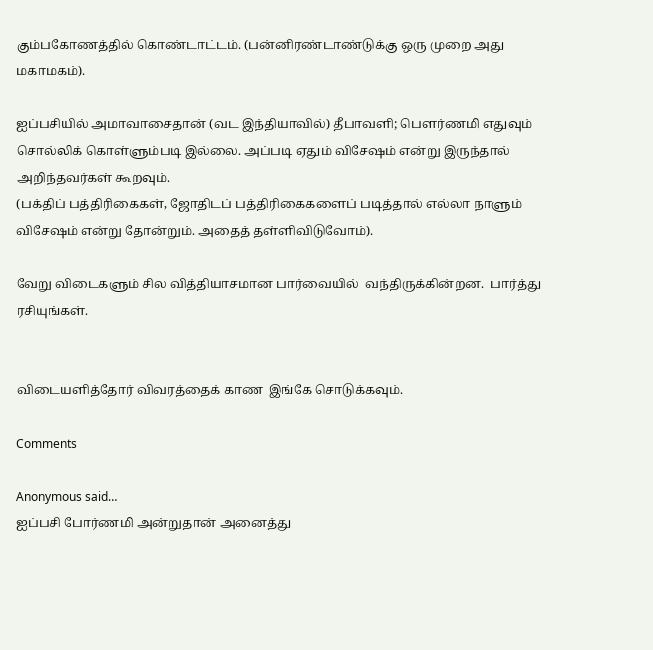கும்பகோணத்தில் கொண்டாட்டம். (பன்னிரண்டாண்டுக்கு ஒரு முறை அது மகாமகம்).

ஐப்பசியில் அமாவாசைதான் (வட இந்தியாவில்) தீபாவளி; பௌர்ணமி எதுவும் சொல்லிக் கொள்ளும்படி இல்லை. அப்படி ஏதும் விசேஷம் என்று இருந்தால் அறிந்தவர்கள் கூறவும்.
(பக்திப் பத்திரிகைகள், ஜோதிடப் பத்திரிகைகளைப் படித்தால் எல்லா நாளும் விசேஷம் என்று தோன்றும். அதைத் தள்ளிவிடுவோம்).

வேறு விடைகளும் சில வித்தியாசமான பார்வையில்  வந்திருக்கின்றன.  பார்த்து ரசியுங்கள்.


விடையளித்தோர் விவரத்தைக் காண  இங்கே சொடுக்கவும்.

Comments

Anonymous said…
ஐப்பசி போர்ணமி அன்றுதான் அனைத்து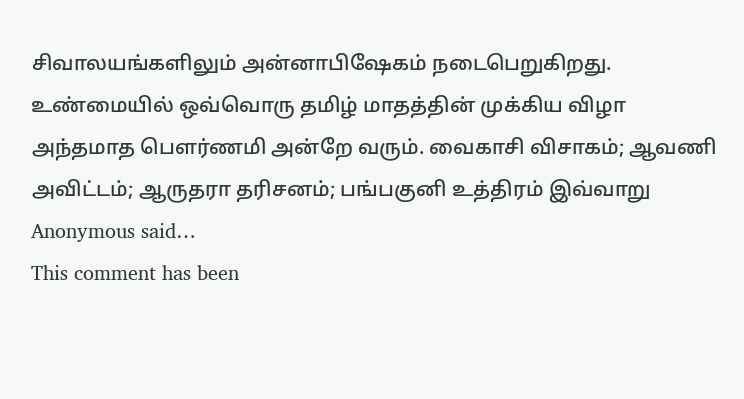சிவாலயங்களிலும் அன்னாபிஷேகம் நடைபெறுகிறது. உண்மையில் ஒவ்வொரு தமிழ் மாதத்தின் முக்கிய விழா அந்தமாத பௌர்ணமி அன்றே வரும். வைகாசி விசாகம்; ஆவணி அவிட்டம்; ஆருதரா தரிசனம்; பங்பகுனி உத்திரம் இவ்வாறு
Anonymous said…
This comment has been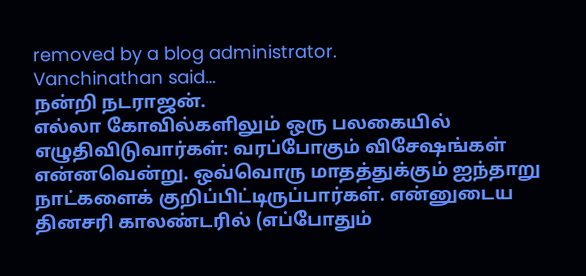removed by a blog administrator.
Vanchinathan said…
நன்றி நடராஜன்.
எல்லா கோவில்களிலும் ஒரு பலகையில் எழுதிவிடுவார்கள்: வரப்போகும் விசேஷங்கள் என்னவென்று. ஒவ்வொரு மாதத்துக்கும் ஐந்தாறு நாட்களைக் குறிப்பிட்டிருப்பார்கள். என்னுடைய தினசரி காலண்டரில் (எப்போதும்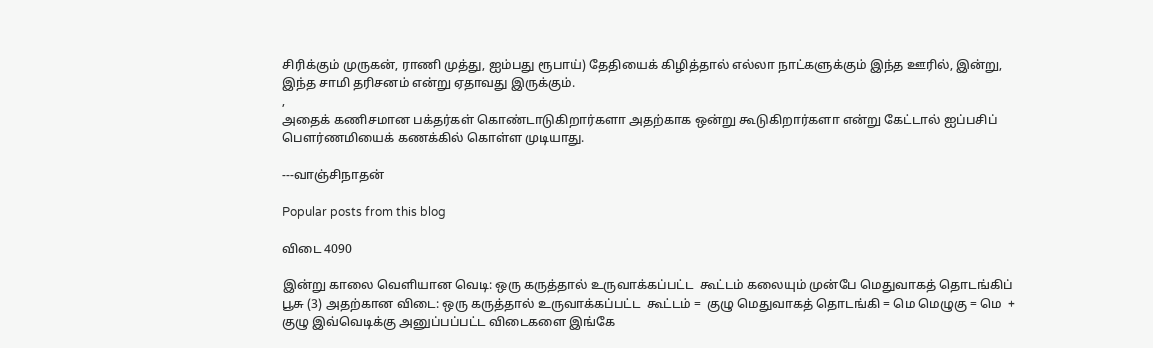சிரிக்கும் முருகன், ராணி முத்து, ஐம்பது ரூபாய்) தேதியைக் கிழித்தால் எல்லா நாட்களுக்கும் இந்த ஊரில், இன்று, இந்த சாமி தரிசனம் என்று ஏதாவது இருக்கும்.
,
அதைக் கணிசமான பக்தர்கள் கொண்டாடுகிறார்களா அதற்காக ஒன்று கூடுகிறார்களா என்று கேட்டால் ஐப்பசிப் பௌர்ணமியைக் கணக்கில் கொள்ள முடியாது.

---வாஞ்சிநாதன்

Popular posts from this blog

விடை 4090

இன்று காலை வெளியான வெடி: ஒரு கருத்தால் உருவாக்கப்பட்ட  கூட்டம் கலையும் முன்பே மெதுவாகத் தொடங்கிப் பூசு (3) அதற்கான விடை: ஒரு கருத்தால் உருவாக்கப்பட்ட  கூட்டம் =  குழு மெதுவாகத் தொடங்கி = மெ மெழுகு = மெ  + குழு இவ்வெடிக்கு அனுப்பப்பட்ட விடைகளை இங்கே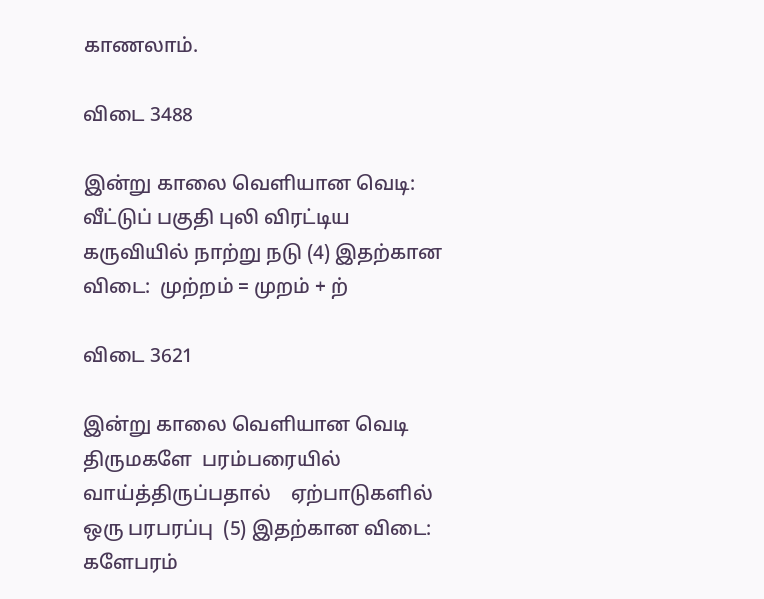காணலாம்.

விடை 3488

இன்று காலை வெளியான வெடி: வீட்டுப் பகுதி புலி விரட்டிய கருவியில் நாற்று நடு (4) இதற்கான விடை:  முற்றம் = முறம் + ற்

விடை 3621

இன்று காலை வெளியான வெடி திருமகளே  பரம்பரையில் வாய்த்திருப்பதால்    ஏற்பாடுகளில்  ஒரு பரபரப்பு  (5) இதற்கான விடை:  களேபரம்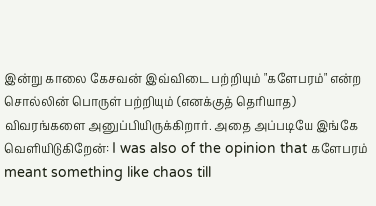இன்று காலை கேசவன் இவ்விடை பற்றியும் "களேபரம்" என்ற சொல்லின் பொருள் பற்றியும் (எனக்குத் தெரியாத) விவரங்களை அனுப்பியிருக்கிறார். அதை அப்படியே இங்கே வெளியிடுகிறேன்: I was also of the opinion that களேபரம் meant something like chaos till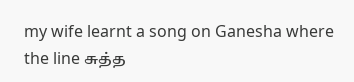my wife learnt a song on Ganesha where the line சுத்த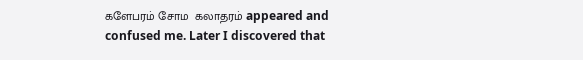களேபரம் சோம  கலாதரம் appeared and confused me. Later I discovered that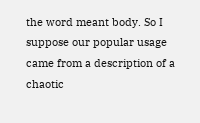the word meant body. So I suppose our popular usage came from a description of a chaotic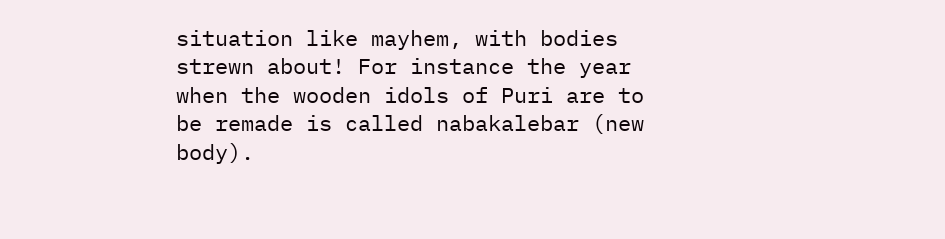situation like mayhem, with bodies strewn about! For instance the year when the wooden idols of Puri are to be remade is called nabakalebar (new body).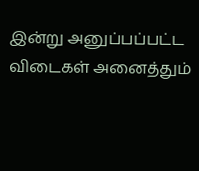இன்று அனுப்பப்பட்ட விடைகள் அனைத்தும்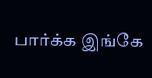பார்க்க இங்கே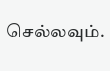செல்லவும்.